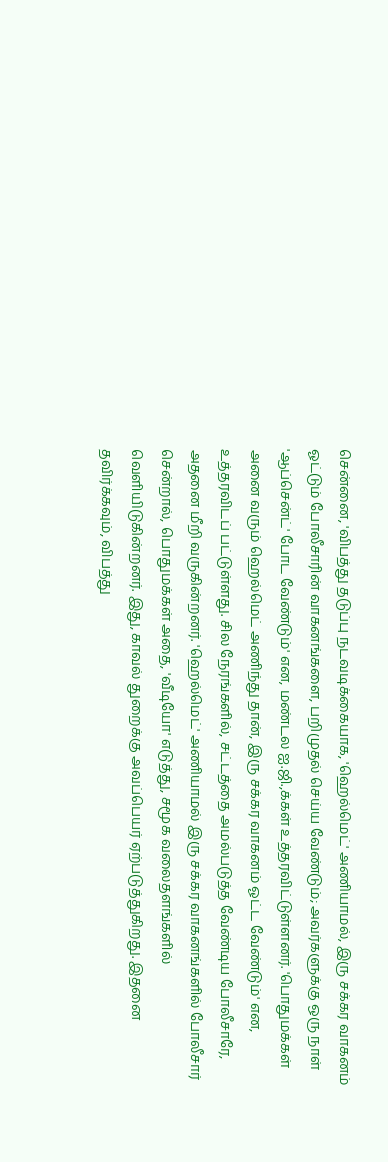சென்னை, 'விபத்து தடுப்பு நடவடிக்கையாக, 'ஹெல்மெட்' அணியாமல், இரு சக்கர வாகனம் ஓட்டும் போலீசாரின் வாகனங்களை, பறிமுதல் செய்ய வேண்டும்; அவர்களுக்கு ஒரு நாள் 'ஆப்சென்ட்' போட வேண்டும்' என, மண்டல ஐ.ஜி.,க்கள் உத்தரவிட்டுள்ளனர். 'பொதுமக்கள் அனை வரும் ஹெல்மெட் அணிந்து தான், இரு சக்கர வாகனம் ஓட்ட வேண்டும்' என, உத்தரவிடப் பட்டுள்ளது. சில நேரங்களில், சட்டத்தை அமல்படுத்த வேண்டிய போலீசாரே, அதனை மீறி வருகின்றனர். 'ஹெல்மெட்' அணியாமல் இரு சக்கர வாகனங்களில் போலீசார் சென்றால், பொதுமக்கள் அதை, 'வீடியோ' எடுத்து, சமூக வலைதளங்களில் வெளியிடுகின்றனர். இது, காவல் துறைக்கு அவப்பெயர் ஏற்படுத்துகிறது. இதனை தவிர்க்கவும், விபத்து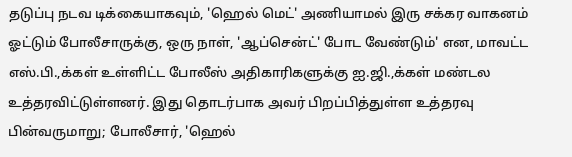தடுப்பு நடவ டிக்கையாகவும், 'ஹெல் மெட்' அணியாமல் இரு சக்கர வாகனம் ஓட்டும் போலீசாருக்கு, ஒரு நாள், 'ஆப்சென்ட்' போட வேண்டும்' என, மாவட்ட எஸ்.பி.,க்கள் உள்ளிட்ட போலீஸ் அதிகாரிகளுக்கு ஐ.ஜி.,க்கள் மண்டல உத்தரவிட்டுள்ளனர். இது தொடர்பாக அவர் பிறப்பித்துள்ள உத்தரவு பின்வருமாறு; போலீசார், 'ஹெல்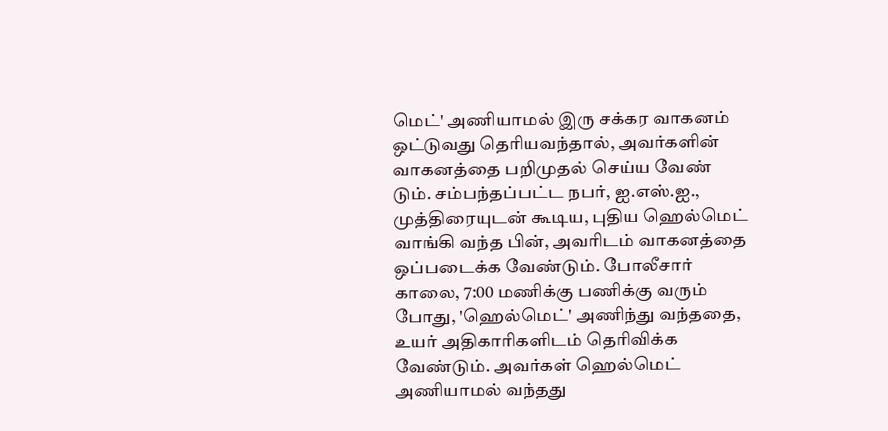மெட்' அணியாமல் இரு சக்கர வாகனம் ஒட்டுவது தெரியவந்தால், அவர்களின் வாகனத்தை பறிமுதல் செய்ய வேண் டும். சம்பந்தப்பட்ட நபர், ஐ.எஸ்.ஐ., முத்திரையுடன் கூடிய, புதிய ஹெல்மெட் வாங்கி வந்த பின், அவரிடம் வாகனத்தை ஒப்படைக்க வேண்டும். போலீசார் காலை, 7:00 மணிக்கு பணிக்கு வரும் போது, 'ஹெல்மெட்' அணிந்து வந்ததை, உயர் அதிகாரிகளிடம் தெரிவிக்க வேண்டும். அவர்கள் ஹெல்மெட் அணியாமல் வந்தது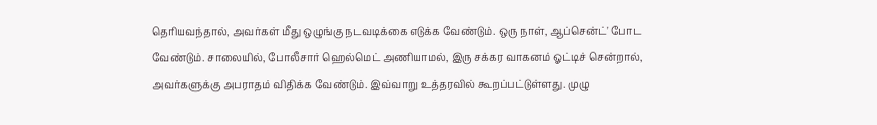தெரியவந்தால், அவர்கள் மீது ஒழுங்கு நடவடிக்கை எடுக்க வேண்டும். ஒரு நாள், ஆப்சென்ட்' போட வேண்டும். சாலையில், போலீசார் ஹெல்மெட் அணியாமல், இரு சக்கர வாகனம் ஓட்டிச் சென்றால், அவர்களுக்கு அபராதம் விதிக்க வேண்டும். இவ்வாறு உத்தரவில் கூறப்பட்டுள்ளது. முழு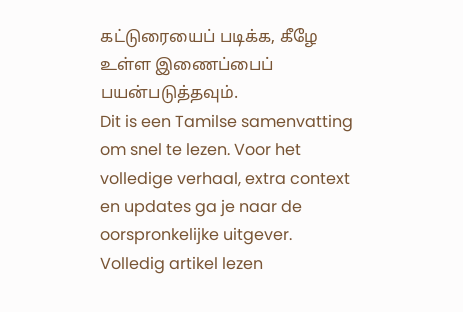கட்டுரையைப் படிக்க, கீழே உள்ள இணைப்பைப் பயன்படுத்தவும்.
Dit is een Tamilse samenvatting om snel te lezen. Voor het volledige verhaal, extra context en updates ga je naar de oorspronkelijke uitgever.
Volledig artikel lezen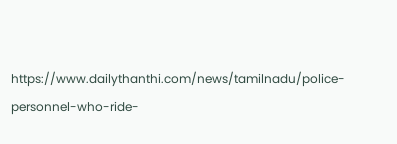https://www.dailythanthi.com/news/tamilnadu/police-personnel-who-ride-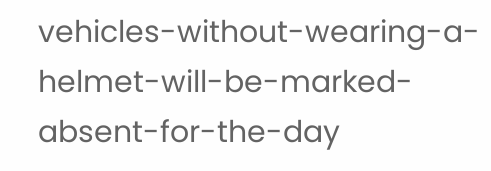vehicles-without-wearing-a-helmet-will-be-marked-absent-for-the-day